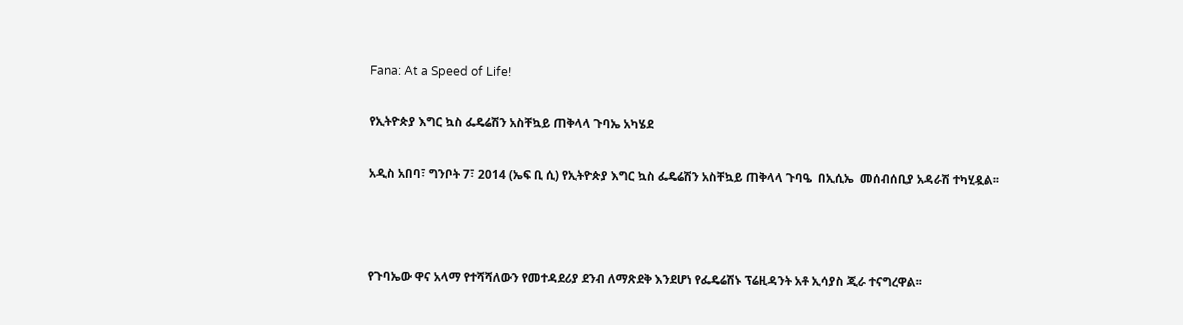Fana: At a Speed of Life!

የኢትዮጵያ እግር ኳስ ፌዴሬሽን አስቸኳይ ጠቅላላ ጉባኤ አካሄደ

አዲስ አበባ፣ ግንቦት 7፣ 2014 (ኤፍ ቢ ሲ) የኢትዮጵያ እግር ኳስ ፌዴሬሽን አስቸኳይ ጠቅላላ ጉባዔ  በኢሲኤ  መሰብሰቢያ አዳራሽ ተካሂዷል፡፡



የጉባኤው ዋና አላማ የተሻሻለውን የመተዳደሪያ ደንብ ለማጽደቅ እንደሆነ የፌዴሬሽኑ ፕሬዚዳንት አቶ ኢሳያስ ጂራ ተናግረዋል፡፡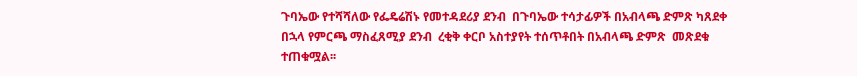ጉባኤው የተሻሻለው የፌዴሬሽኑ የመተዳደሪያ ደንብ  በጉባኤው ተሳታፊዎች በአብላጫ ድምጽ ካጸደቀ በኋላ የምርጫ ማስፈጸሚያ ደንብ  ረቂቅ ቀርቦ አስተያየት ተሰጥቶበት በአብላጫ ድምጽ  መጽደቁ  ተጠቁሟል፡፡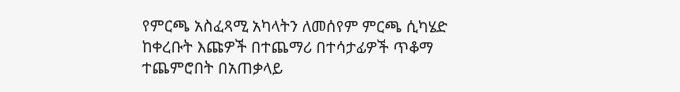የምርጫ አስፈጻሚ አካላትን ለመሰየም ምርጫ ሲካሄድ ከቀረቡት እጩዎች በተጨማሪ በተሳታፊዎች ጥቆማ ተጨምሮበት በአጠቃላይ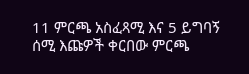11 ምርጫ አስፈጻሚ እና 5 ይግባኝ ሰሚ እጩዎች ቀርበው ምርጫ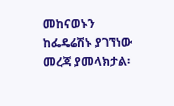መከናወኑን  ከፌዴሬሽኑ ያገኘነው መረጃ ያመላክታል፡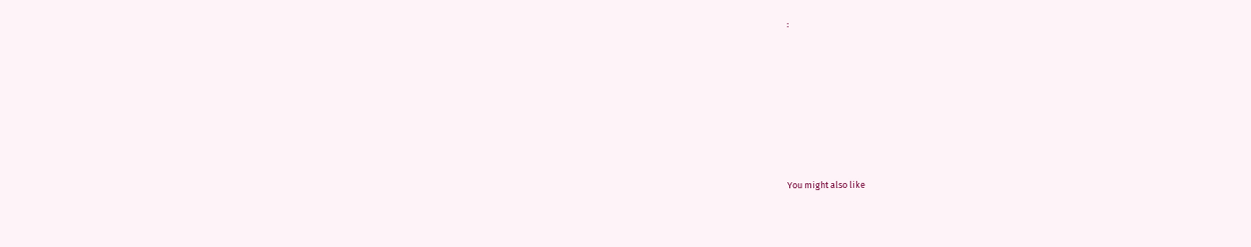፡







You might also like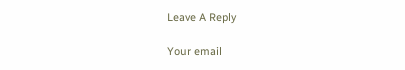Leave A Reply

Your email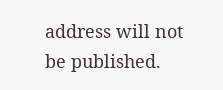address will not be published.